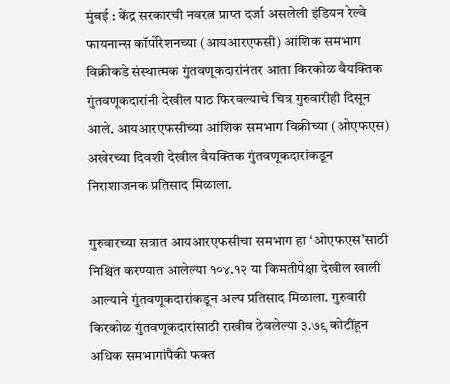मुंबई : केंद्र सरकारची नवरत्न प्राप्त दर्जा असलेली इंडियन रेल्वे फायनान्स कॉर्पोरेशनच्या (आयआरएफसी) आंशिक समभाग विक्रीकडे संस्थात्मक गुंतवणूकदारांनंतर आता किरकोळ वैयक्तिक गुंतवणूकदारांनी देखील पाठ फिरवल्याचे चित्र गुरुवारीही दिसून आले. आयआरएफसीच्या आंशिक समभाग विक्रीच्या (ओएफएस) अखेरच्या दिवशी देखील वैयक्तिक गुंतवणूकदारांकडून निराशाजनक प्रतिसाद मिळाला.

गुरुवारच्या सत्रात आयआरएफसीचा समभाग हा ‘ओएफएस’साठी निश्चित करण्यात आलेल्या १०४.१२ या किमतीपेक्षा देखील खाली आल्याने गुंतवणूकदारांकडून अल्प प्रतिसाद मिळाला. गुरुवारी किरकोळ गुंतवणूकदारांसाठी राखीव ठेवलेल्या ३.७९ कोटींहून अधिक समभागांपैकी फक्त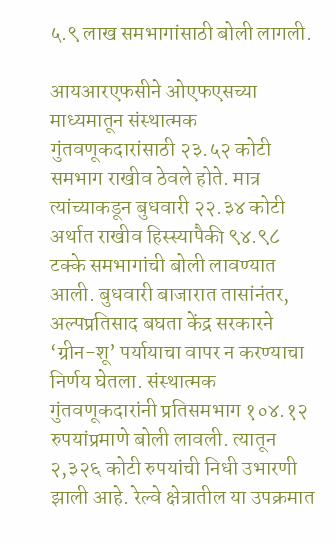५.९ लाख समभागांसाठी बोली लागली.

आयआरएफसीने ओएफएसच्या माध्यमातून संस्थात्मक गुंतवणूकदारांसाठी २३.५२ कोटी समभाग राखीव ठेवले होते. मात्र त्यांच्याकडून बुधवारी २२.३४ कोटी अर्थात राखीव हिस्स्यापैकी ९४.९८ टक्के समभागांची बोली लावण्यात आली. बुधवारी बाजारात तासांनंतर, अल्पप्रतिसाद बघता केंद्र सरकारने ‘ग्रीन-शू’ पर्यायाचा वापर न करण्याचा निर्णय घेतला. संस्थात्मक गुंतवणूकदारांनी प्रतिसमभाग १०४.१२ रुपयांप्रमाणे बोली लावली. त्यातून २,३२६ कोटी रुपयांची निधी उभारणी झाली आहे. रेल्वे क्षेत्रातील या उपक्रमात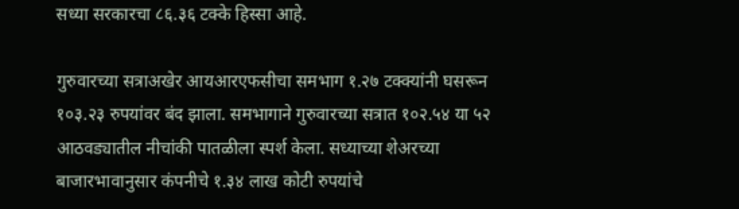सध्या सरकारचा ८६.३६ टक्के हिस्सा आहे.

गुरुवारच्या सत्राअखेर आयआरएफसीचा समभाग १.२७ टक्क्यांनी घसरून १०३.२३ रुपयांवर बंद झाला. समभागाने गुरुवारच्या सत्रात १०२.५४ या ५२ आठवड्यातील नीचांकी पातळीला स्पर्श केला. सध्याच्या शेअरच्या बाजारभावानुसार कंपनीचे १.३४ लाख कोटी रुपयांचे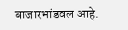बाजारभांडवल आहे.